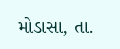મોડાસા, તા.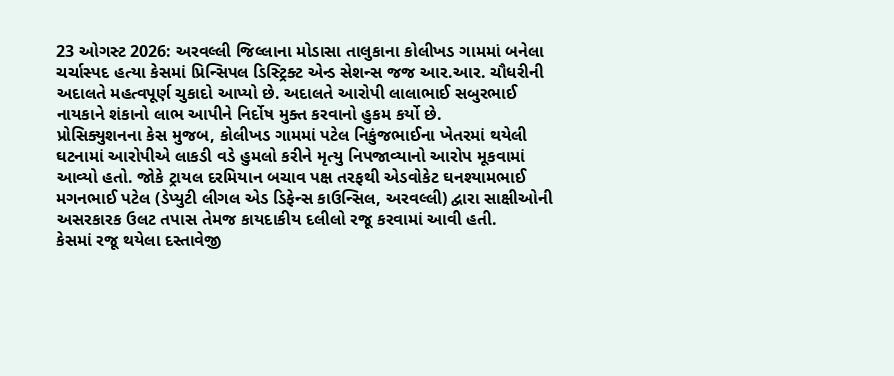23 ઓગસ્ટ 2026: અરવલ્લી જિલ્લાના મોડાસા તાલુકાના કોલીખડ ગામમાં બનેલા ચર્ચાસ્પદ હત્યા કેસમાં પ્રિન્સિપલ ડિસ્ટ્રિક્ટ એન્ડ સેશન્સ જજ આર.આર. ચૌધરીની અદાલતે મહત્વપૂર્ણ ચુકાદો આપ્યો છે. અદાલતે આરોપી લાલાભાઈ સબુરભાઈ નાયકાને શંકાનો લાભ આપીને નિર્દોષ મુક્ત કરવાનો હુકમ કર્યો છે.
પ્રોસિક્યુશનના કેસ મુજબ, કોલીખડ ગામમાં પટેલ નિકુંજભાઈના ખેતરમાં થયેલી ઘટનામાં આરોપીએ લાકડી વડે હુમલો કરીને મૃત્યુ નિપજાવ્યાનો આરોપ મૂકવામાં આવ્યો હતો. જોકે ટ્રાયલ દરમિયાન બચાવ પક્ષ તરફથી એડવોકેટ ઘનશ્યામભાઈ મગનભાઈ પટેલ (ડેપ્યુટી લીગલ એડ ડિફેન્સ કાઉન્સિલ, અરવલ્લી) દ્વારા સાક્ષીઓની અસરકારક ઉલટ તપાસ તેમજ કાયદાકીય દલીલો રજૂ કરવામાં આવી હતી.
કેસમાં રજૂ થયેલા દસ્તાવેજી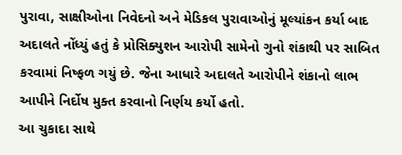પુરાવા, સાક્ષીઓના નિવેદનો અને મેડિકલ પુરાવાઓનું મૂલ્યાંકન કર્યા બાદ અદાલતે નોંધ્યું હતું કે પ્રોસિક્યુશન આરોપી સામેનો ગુનો શંકાથી પર સાબિત કરવામાં નિષ્ફળ ગયું છે. જેના આધારે અદાલતે આરોપીને શંકાનો લાભ આપીને નિર્દોષ મુક્ત કરવાનો નિર્ણય કર્યો હતો.
આ ચુકાદા સાથે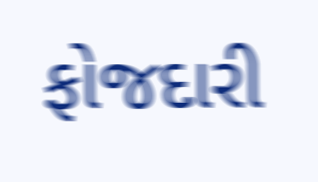ફોજદારી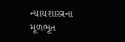ન્યાયશાસ્ત્રના મૂળભૂત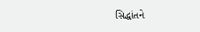સિદ્ધાંતને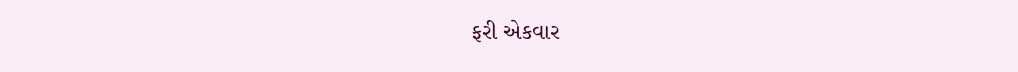ફરી એકવાર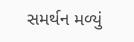સમર્થન મળ્યું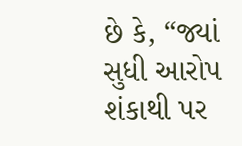છે કે, “જ્યાં સુધી આરોપ શંકાથી પર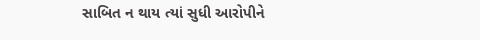સાબિત ન થાય ત્યાં સુધી આરોપીને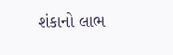શંકાનો લાભ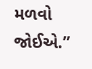મળવો જોઈએ.”